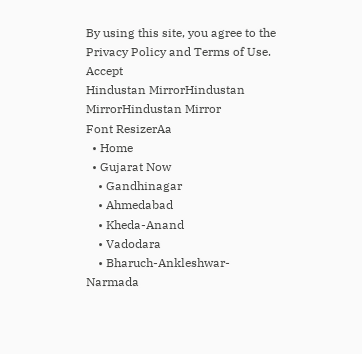By using this site, you agree to the Privacy Policy and Terms of Use.
Accept
Hindustan MirrorHindustan MirrorHindustan Mirror
Font ResizerAa
  • Home
  • Gujarat Now
    • Gandhinagar
    • Ahmedabad
    • Kheda-Anand
    • Vadodara
    • Bharuch-Ankleshwar-Narmada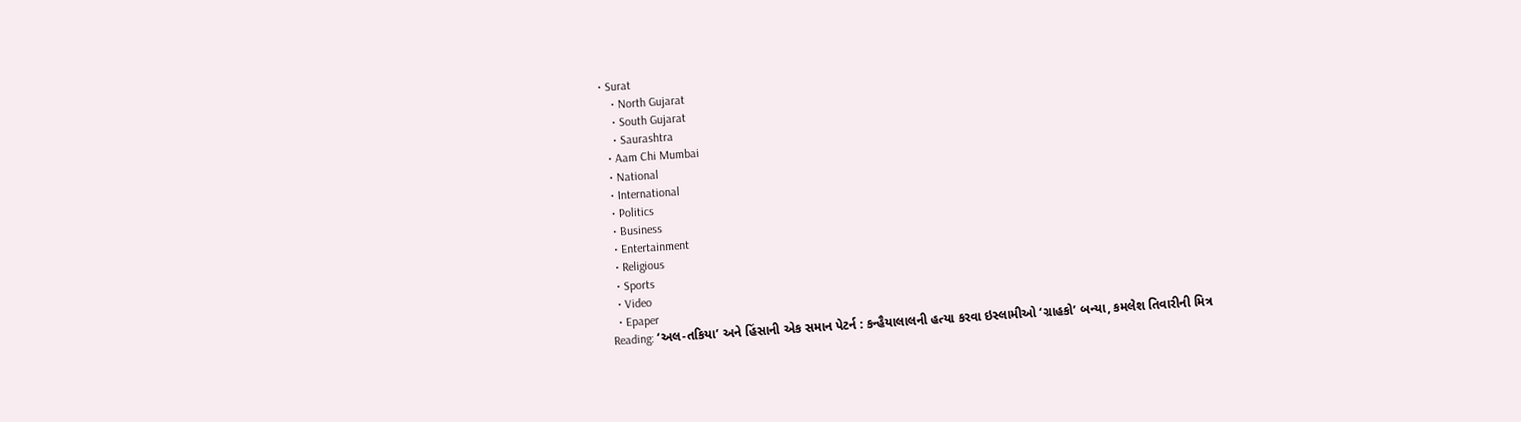• Surat
    • North Gujarat
    • South Gujarat
    • Saurashtra
  • Aam Chi Mumbai
  • National
  • International
  • Politics
  • Business
  • Entertainment
  • Religious
  • Sports
  • Video
  • Epaper
Reading: ‘અલ-તકિયા’ અને હિંસાની એક સમાન પેટર્ન : કન્હૈયાલાલની હત્યા કરવા ઇસ્લામીઓ ‘ગ્રાહકો’ બન્યા, કમલેશ તિવારીની મિત્ર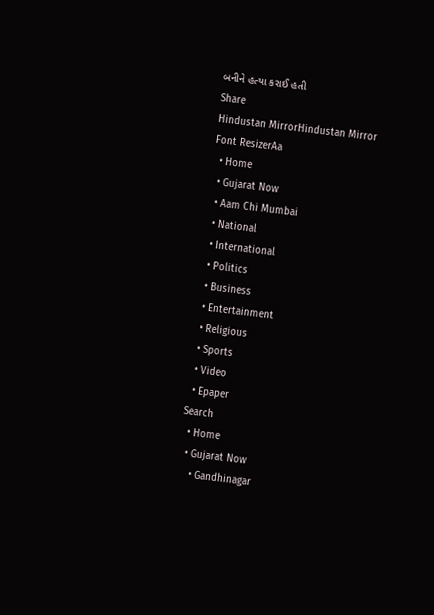બનીને હત્યા કરાઈ હતી
Share
Hindustan MirrorHindustan Mirror
Font ResizerAa
  • Home
  • Gujarat Now
  • Aam Chi Mumbai
  • National
  • International
  • Politics
  • Business
  • Entertainment
  • Religious
  • Sports
  • Video
  • Epaper
Search
  • Home
  • Gujarat Now
    • Gandhinagar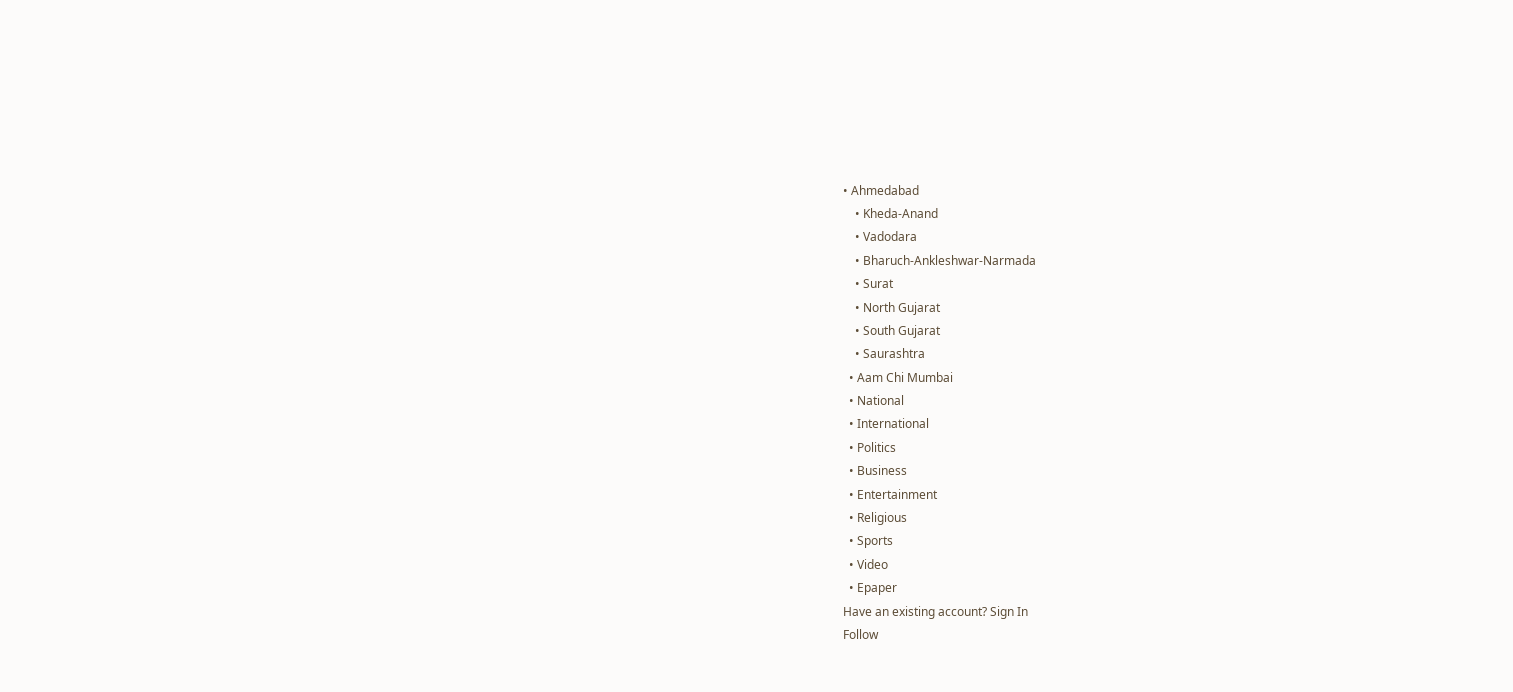• Ahmedabad
    • Kheda-Anand
    • Vadodara
    • Bharuch-Ankleshwar-Narmada
    • Surat
    • North Gujarat
    • South Gujarat
    • Saurashtra
  • Aam Chi Mumbai
  • National
  • International
  • Politics
  • Business
  • Entertainment
  • Religious
  • Sports
  • Video
  • Epaper
Have an existing account? Sign In
Follow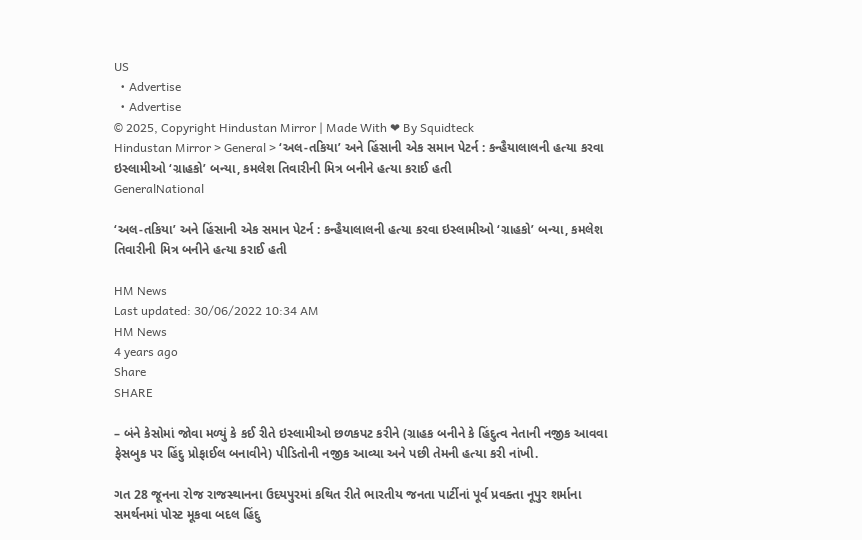US
  • Advertise
  • Advertise
© 2025, Copyright Hindustan Mirror | Made With ❤ By Squidteck
Hindustan Mirror > General > ‘અલ-તકિયા’ અને હિંસાની એક સમાન પેટર્ન : કન્હૈયાલાલની હત્યા કરવા ઇસ્લામીઓ ‘ગ્રાહકો’ બન્યા, કમલેશ તિવારીની મિત્ર બનીને હત્યા કરાઈ હતી
GeneralNational

‘અલ-તકિયા’ અને હિંસાની એક સમાન પેટર્ન : કન્હૈયાલાલની હત્યા કરવા ઇસ્લામીઓ ‘ગ્રાહકો’ બન્યા, કમલેશ તિવારીની મિત્ર બનીને હત્યા કરાઈ હતી

HM News
Last updated: 30/06/2022 10:34 AM
HM News
4 years ago
Share
SHARE

– બંને કેસોમાં જોવા મળ્યું કે કઈ રીતે ઇસ્લામીઓ છળકપટ કરીને (ગ્રાહક બનીને કે હિંદુત્વ નેતાની નજીક આવવા ફેસબુક પર હિંદુ પ્રોફાઈલ બનાવીને) પીડિતોની નજીક આવ્યા અને પછી તેમની હત્યા કરી નાંખી.

ગત 28 જૂનના રોજ રાજસ્થાનના ઉદયપુરમાં કથિત રીતે ભારતીય જનતા પાર્ટીનાં પૂર્વ પ્રવક્તા નૂપુર શર્માના સમર્થનમાં પોસ્ટ મૂકવા બદલ હિંદુ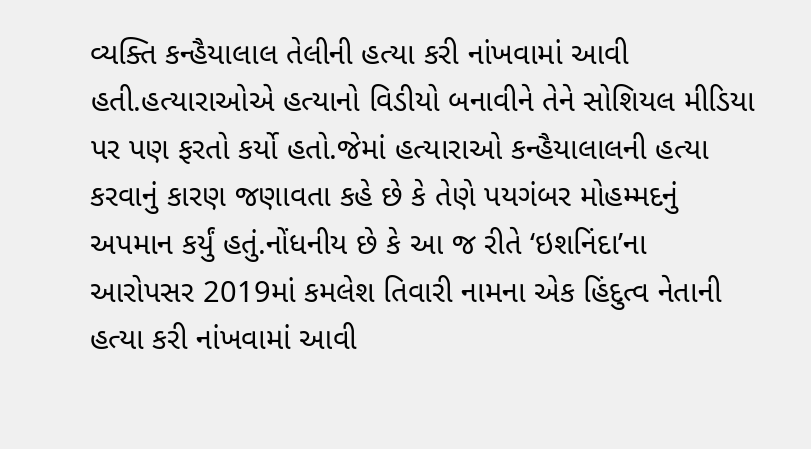વ્યક્તિ કન્હૈયાલાલ તેલીની હત્યા કરી નાંખવામાં આવી હતી.હત્યારાઓએ હત્યાનો વિડીયો બનાવીને તેને સોશિયલ મીડિયા પર પણ ફરતો કર્યો હતો.જેમાં હત્યારાઓ કન્હૈયાલાલની હત્યા કરવાનું કારણ જણાવતા કહે છે કે તેણે પયગંબર મોહમ્મદનું અપમાન કર્યું હતું.નોંધનીય છે કે આ જ રીતે ‘ઇશનિંદા’ના આરોપસર 2019માં કમલેશ તિવારી નામના એક હિંદુત્વ નેતાની હત્યા કરી નાંખવામાં આવી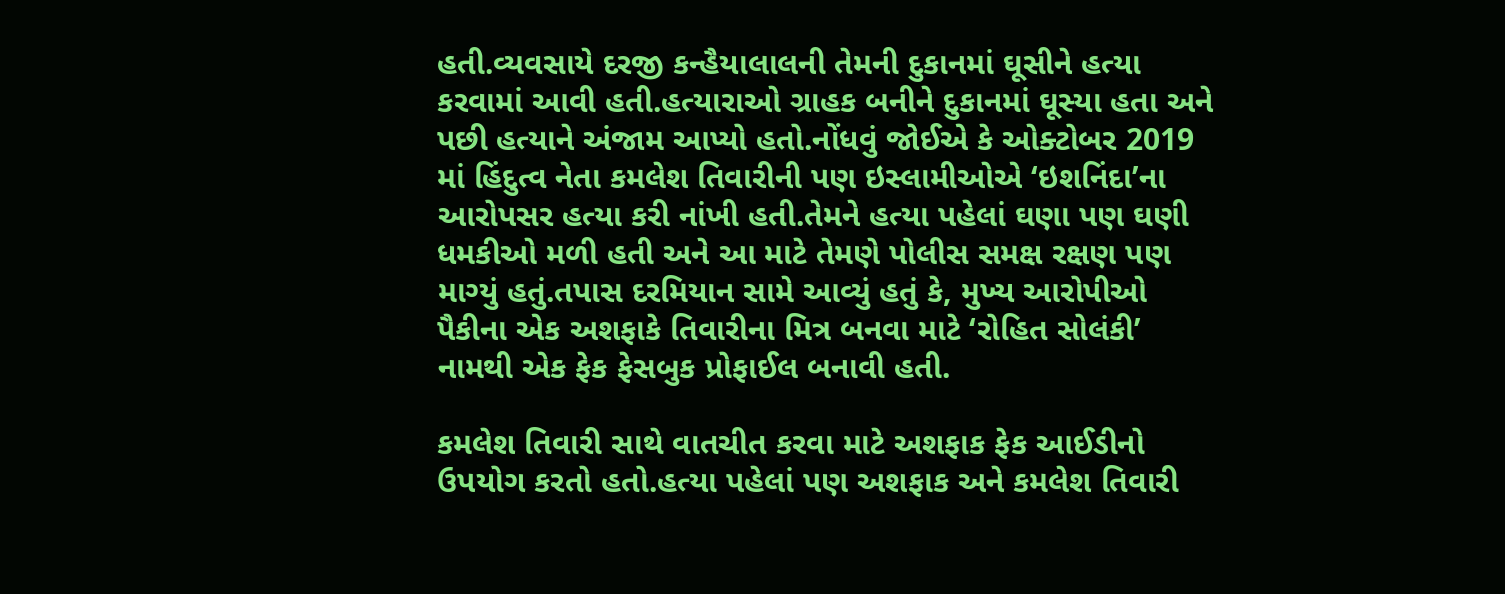હતી.વ્યવસાયે દરજી કન્હૈયાલાલની તેમની દુકાનમાં ઘૂસીને હત્યા કરવામાં આવી હતી.હત્યારાઓ ગ્રાહક બનીને દુકાનમાં ઘૂસ્યા હતા અને પછી હત્યાને અંજામ આપ્યો હતો.નોંધવું જોઈએ કે ઓક્ટોબર 2019 માં હિંદુત્વ નેતા કમલેશ તિવારીની પણ ઇસ્લામીઓએ ‘ઇશનિંદા’ના આરોપસર હત્યા કરી નાંખી હતી.તેમને હત્યા પહેલાં ઘણા પણ ઘણી ધમકીઓ મળી હતી અને આ માટે તેમણે પોલીસ સમક્ષ રક્ષણ પણ માગ્યું હતું.તપાસ દરમિયાન સામે આવ્યું હતું કે, મુખ્ય આરોપીઓ પૈકીના એક અશફાકે તિવારીના મિત્ર બનવા માટે ‘રોહિત સોલંકી’ નામથી એક ફેક ફેસબુક પ્રોફાઈલ બનાવી હતી.

કમલેશ તિવારી સાથે વાતચીત કરવા માટે અશફાક ફેક આઈડીનો ઉપયોગ કરતો હતો.હત્યા પહેલાં પણ અશફાક અને કમલેશ તિવારી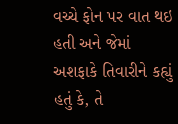વચ્ચે ફોન પર વાત થઇ હતી અને જેમાં અશફાકે તિવારીને કહ્યું હતું કે, તે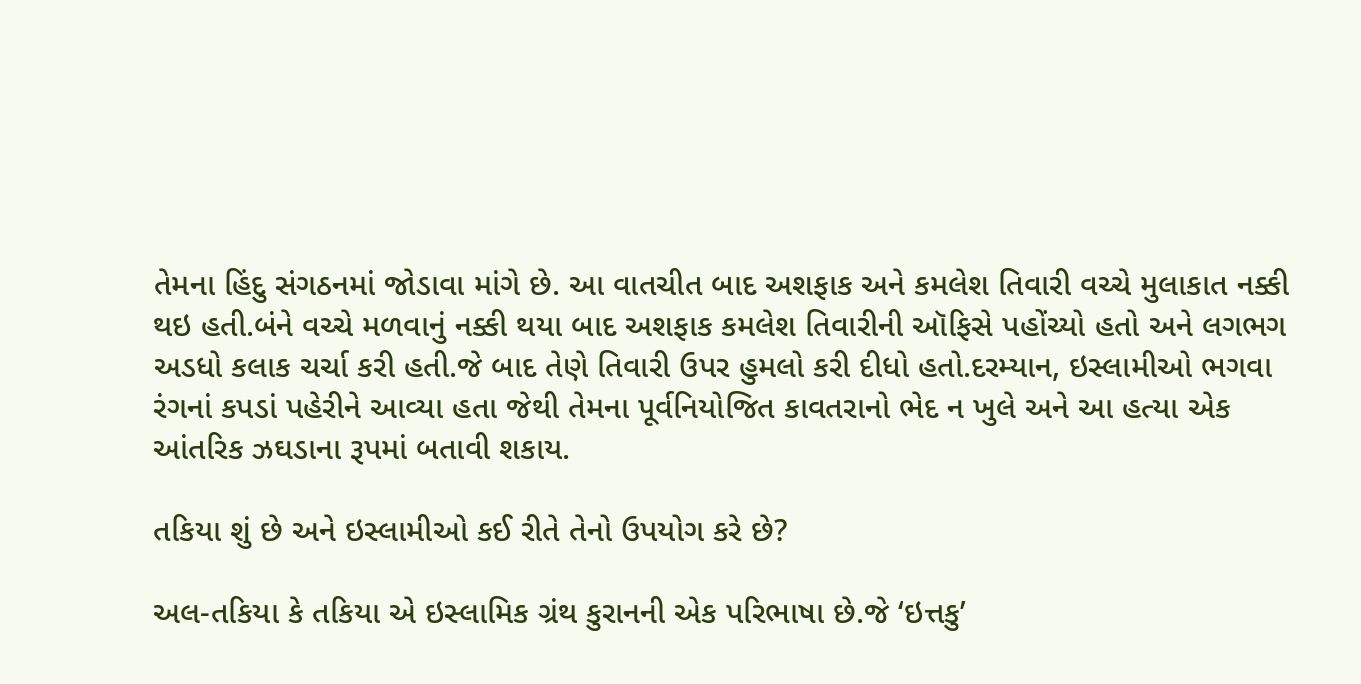તેમના હિંદુ સંગઠનમાં જોડાવા માંગે છે. આ વાતચીત બાદ અશફાક અને કમલેશ તિવારી વચ્ચે મુલાકાત નક્કી થઇ હતી.બંને વચ્ચે મળવાનું નક્કી થયા બાદ અશફાક કમલેશ તિવારીની ઑફિસે પહોંચ્યો હતો અને લગભગ અડધો કલાક ચર્ચા કરી હતી.જે બાદ તેણે તિવારી ઉપર હુમલો કરી દીધો હતો.દરમ્યાન, ઇસ્લામીઓ ભગવા રંગનાં કપડાં પહેરીને આવ્યા હતા જેથી તેમના પૂર્વનિયોજિત કાવતરાનો ભેદ ન ખુલે અને આ હત્યા એક આંતરિક ઝઘડાના રૂપમાં બતાવી શકાય.

તકિયા શું છે અને ઇસ્લામીઓ કઈ રીતે તેનો ઉપયોગ કરે છે?

અલ-તકિયા કે તકિયા એ ઇસ્લામિક ગ્રંથ કુરાનની એક પરિભાષા છે.જે ‘ઇત્તકુ’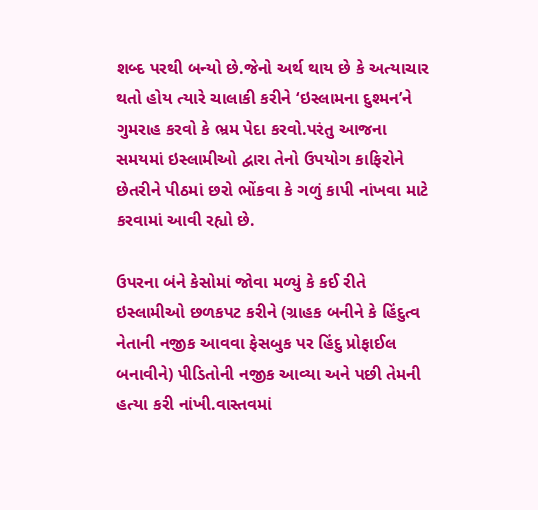શબ્દ પરથી બન્યો છે.જેનો અર્થ થાય છે કે અત્યાચાર થતો હોય ત્યારે ચાલાકી કરીને ‘ઇસ્લામના દુશ્મન’ને ગુમરાહ કરવો કે ભ્રમ પેદા કરવો.પરંતુ આજના સમયમાં ઇસ્લામીઓ દ્વારા તેનો ઉપયોગ કાફિરોને છેતરીને પીઠમાં છરો ભોંકવા કે ગળું કાપી નાંખવા માટે કરવામાં આવી રહ્યો છે.

ઉપરના બંને કેસોમાં જોવા મળ્યું કે કઈ રીતે ઇસ્લામીઓ છળકપટ કરીને (ગ્રાહક બનીને કે હિંદુત્વ નેતાની નજીક આવવા ફેસબુક પર હિંદુ પ્રોફાઈલ બનાવીને) પીડિતોની નજીક આવ્યા અને પછી તેમની હત્યા કરી નાંખી.વાસ્તવમાં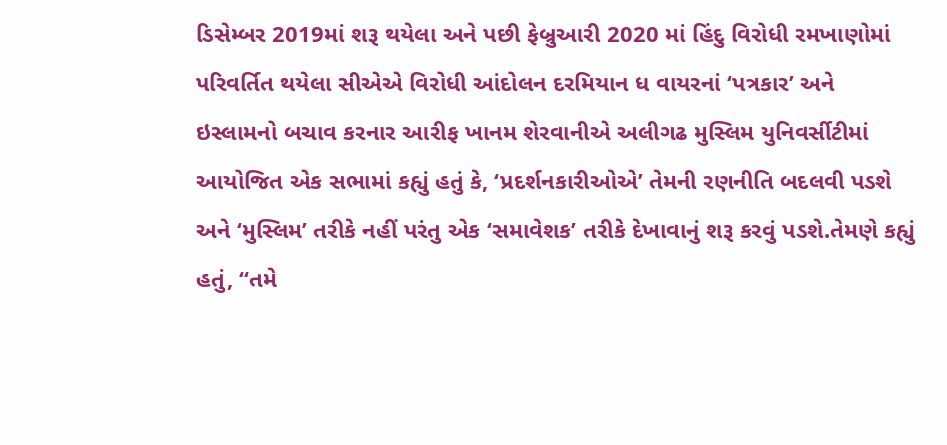ડિસેમ્બર 2019માં શરૂ થયેલા અને પછી ફેબ્રુઆરી 2020 માં હિંદુ વિરોધી રમખાણોમાં પરિવર્તિત થયેલા સીએએ વિરોધી આંદોલન દરમિયાન ધ વાયરનાં ‘પત્રકાર’ અને ઇસ્લામનો બચાવ કરનાર આરીફ ખાનમ શેરવાનીએ અલીગઢ મુસ્લિમ યુનિવર્સીટીમાં આયોજિત એક સભામાં કહ્યું હતું કે, ‘પ્રદર્શનકારીઓએ’ તેમની રણનીતિ બદલવી પડશે અને ‘મુસ્લિમ’ તરીકે નહીં પરંતુ એક ‘સમાવેશક’ તરીકે દેખાવાનું શરૂ કરવું પડશે.તેમણે કહ્યું હતું, “તમે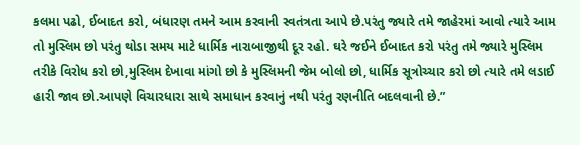કલમા પઢો, ઈબાદત કરો, બંધારણ તમને આમ કરવાની સ્વતંત્રતા આપે છે.પરંતુ જ્યારે તમે જાહેરમાં આવો ત્યારે આમ તો મુસ્લિમ છો પરંતુ થોડા સમય માટે ધાર્મિક નારાબાજીથી દૂર રહો. ઘરે જઈને ઈબાદત કરો પરંતુ તમે જ્યારે મુસ્લિમ તરીકે વિરોધ કરો છો,મુસ્લિમ દેખાવા માંગો છો કે મુસ્લિમની જેમ બોલો છો, ધાર્મિક સૂત્રોચ્ચાર કરો છો ત્યારે તમે લડાઈ હારી જાવ છો.આપણે વિચારધારા સાથે સમાધાન કરવાનું નથી પરંતુ રણનીતિ બદલવાની છે.”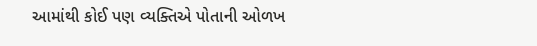આમાંથી કોઈ પણ વ્યક્તિએ પોતાની ઓળખ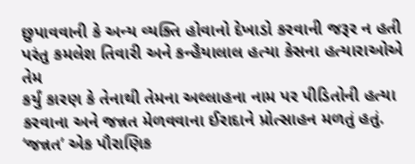છુપાવવાની કે અન્ય વ્યક્તિ હોવાનો દેખાડો કરવાની જરૂર ન હતી પરંતુ કમલેશ તિવારી અને કન્હૈયાલાલ હત્યા કેસના હત્યારાઓએ તેમ
કર્યું કારણ કે તેનાથી તેમના અલ્લાહના નામ પર પીડિતોની હત્યા કરવાના અને જન્નત મેળવવાના ઈરાદાને પ્રોત્સાહન મળતું હતું. ‘જન્નત’ એક પૌરાણિક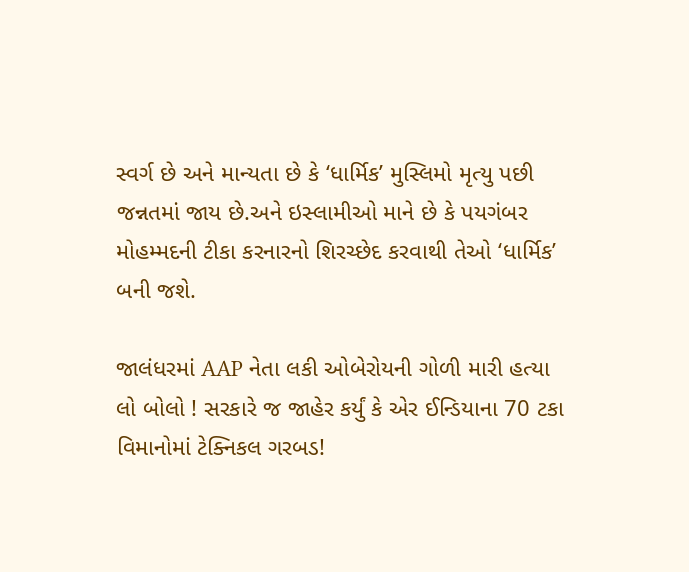સ્વર્ગ છે અને માન્યતા છે કે ‘ધાર્મિક’ મુસ્લિમો મૃત્યુ પછી જન્નતમાં જાય છે.અને ઇસ્લામીઓ માને છે કે પયગંબર મોહમ્મદની ટીકા કરનારનો શિરચ્છેદ કરવાથી તેઓ ‘ધાર્મિક’ બની જશે.

જાલંધરમાં AAP નેતા લકી ઓબેરોયની ગોળી મારી હત્યા
લો બોલો ! સરકારે જ જાહેર કર્યું કે એર ઈન્ડિયાના 70 ટકા વિમાનોમાં ટેક્નિકલ ગરબડ!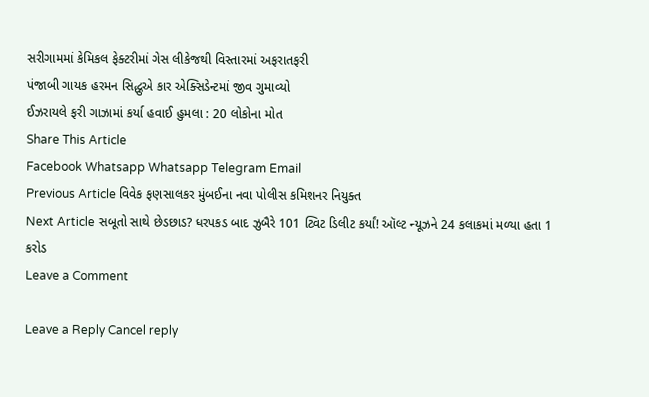સરીગામમાં કેમિકલ ફેક્ટરીમાં ગેસ લીકેજથી વિસ્તારમાં અફરાતફરી
પંજાબી ગાયક હરમન સિદ્ધુએ કાર એક્સિડેન્ટમાં જીવ ગુમાવ્યો
ઈઝરાયલે ફરી ગાઝામાં કર્યા હવાઈ હુમલા : 20 લોકોના મોત
Share This Article
Facebook Whatsapp Whatsapp Telegram Email
Previous Article વિવેક ફણસાલકર મુંબઈના નવા પોલીસ કમિશનર નિયુક્ત
Next Article સબૂતો સાથે છેડછાડ? ધરપકડ બાદ ઝુબૈરે 101 ટ્વિટ ડિલીટ કર્યાં! ઑલ્ટ ન્યૂઝને 24 કલાકમાં મળ્યા હતા 1 કરોડ
Leave a Comment

Leave a Reply Cancel reply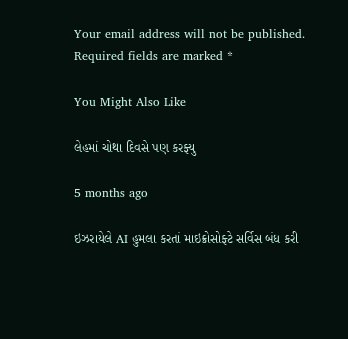Your email address will not be published. Required fields are marked *

You Might Also Like

લેહમાં ચોથા દિવસે પણ કરફ્યુ

5 months ago

ઇઝરાયેલે AI હુમલા કરતાં માઇક્રોસોફ્ટે સર્વિસ બંધ કરી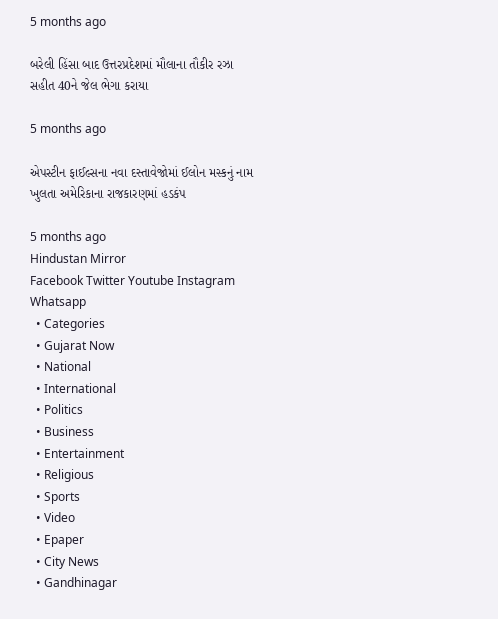5 months ago

બરેલી હિંસા બાદ ઉત્તરપ્રદેશમાં મૌલાના તૌકીર રઝા સહીત 40ને જેલ ભેગા કરાયા

5 months ago

એપસ્ટીન ફાઈલ્સના નવા દસ્તાવેજોમાં ઈલોન મસ્કનું નામ ખુલતા અમેરિકાના રાજકારણમાં હડકંપ

5 months ago
Hindustan Mirror
Facebook Twitter Youtube Instagram Whatsapp
  • Categories
  • Gujarat Now
  • National
  • International
  • Politics
  • Business
  • Entertainment
  • Religious
  • Sports
  • Video
  • Epaper
  • City News
  • Gandhinagar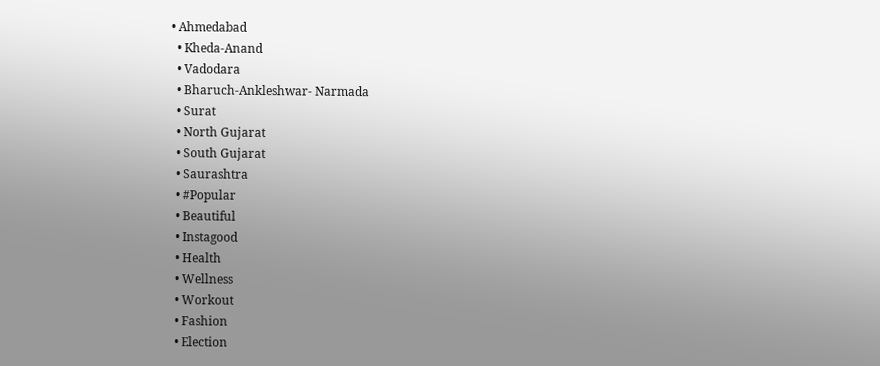• Ahmedabad
  • Kheda-Anand
  • Vadodara
  • Bharuch-Ankleshwar- Narmada
  • Surat
  • North Gujarat
  • South Gujarat
  • Saurashtra
  • #Popular
  • Beautiful
  • Instagood
  • Health
  • Wellness
  • Workout
  • Fashion
  • Election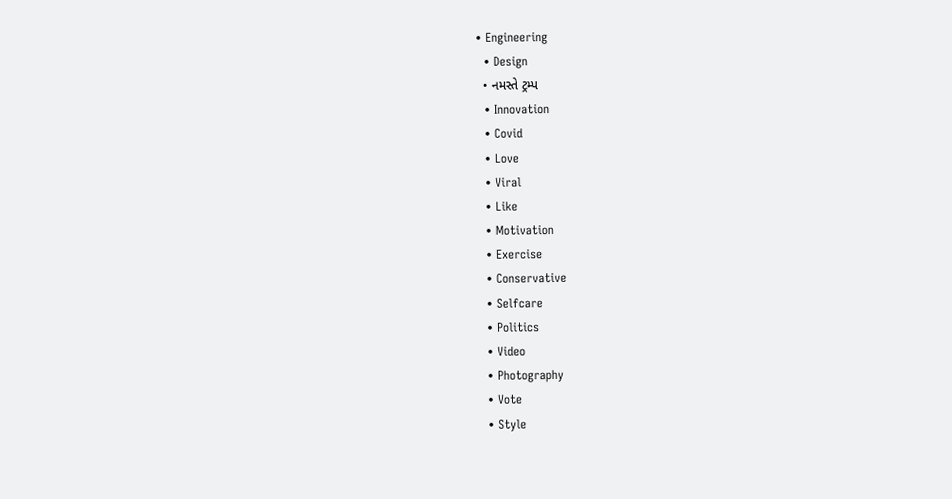• Engineering
  • Design
  • નમસ્તે ટ્રમ્પ
  • Innovation
  • Covid
  • Love
  • Viral
  • Like
  • Motivation
  • Exercise
  • Conservative
  • Selfcare
  • Politics
  • Video
  • Photography
  • Vote
  • Style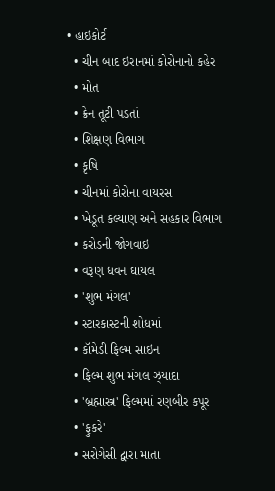• હાઇકોર્ટ
  • ચીન બાદ ઇરાનમાં કોરોનાનો કહેર
  • મોત
  • ક્રેન તૂટી પડતાં
  • શિક્ષણ વિભાગ
  • કૃષિ
  • ચીનમાં કોરોના વાયરસ
  • ખેડૂત કલ્યાણ અને સહકાર વિભાગ
  • કરોડની જોગવાઇ
  • વરૂણ ધવન ઘાયલ
  • 'શુભ મંગલ'
  • સ્ટારકાસ્ટની શોધમાં
  • કૉમેડી ફિલ્મ સાઇન
  • ફિલ્મ શુભ મંગલ ઝ્યાદા
  • 'બ્રહ્માસ્ત્ર' ફિલ્મમાં રણબીર કપૂર
  • 'ફુકરે'
  • સરોગેસી દ્વારા માતા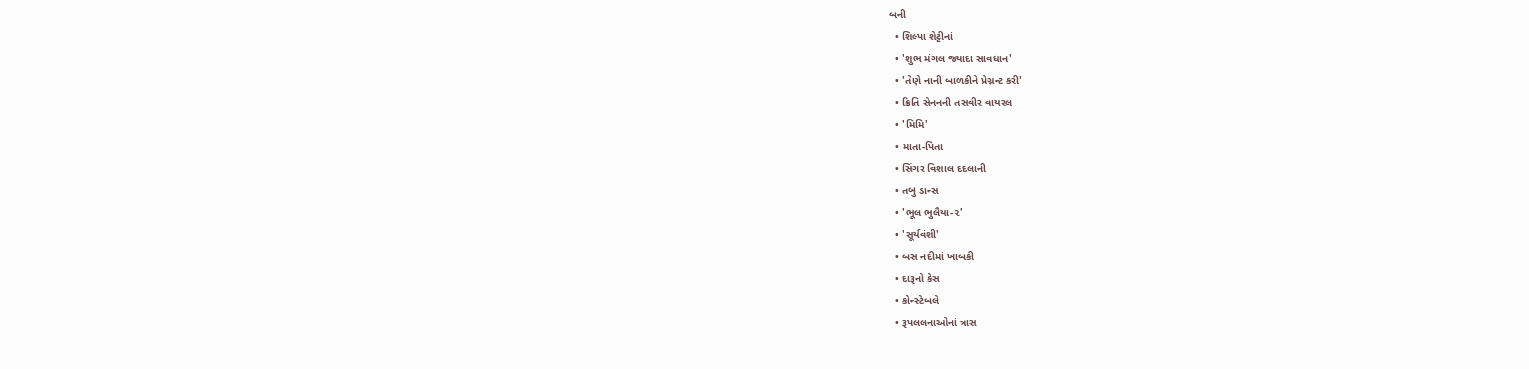બની
  • શિલ્પા શેટ્ટીનાં
  • 'શુભ મંગલ જ્યાદા સાવધાન'
  • 'તેણે નાની બાળકીને પ્રેગ્નન્ટ કરી'
  • ક્રિતિ સેનનની તસવીર વાયરલ
  • 'મિમિ'
  • માતા-પિતા
  • સિંગર વિશાલ દદલાની
  • તબુ ડાન્સ
  • 'ભૂલ ભુલૈયા-૨'
  • 'સૂર્યવંશી'
  • બસ નદીમાં ખાબકી
  • દારૂનો કેસ
  • કોન્સ્ટેબલે
  • રૂપલલનાઓનાં ત્રાસ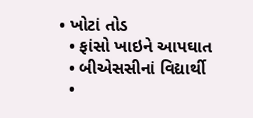• ખોટાં તોડ
  • ફાંસો ખાઇને આપઘાત
  • બીએસસીનાં વિદ્યાર્થી
  •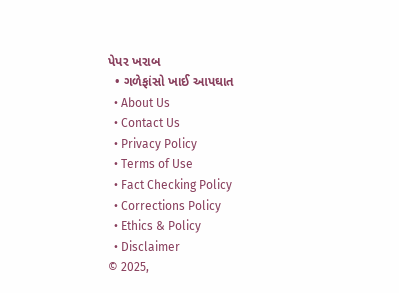પેપર ખરાબ
  • ગળેફાંસો ખાઈ આપઘાત
  • About Us
  • Contact Us
  • Privacy Policy
  • Terms of Use
  • Fact Checking Policy
  • Corrections Policy
  • Ethics & Policy
  • Disclaimer
© 2025,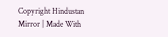Copyright Hindustan Mirror | Made With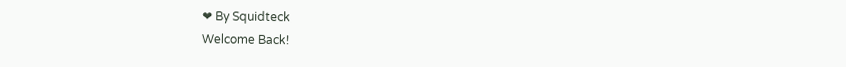❤ By Squidteck
Welcome Back!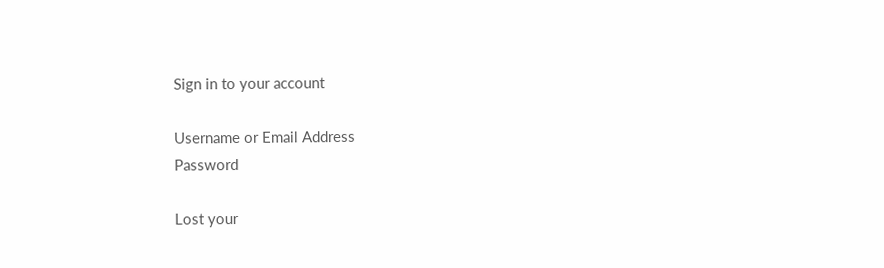Sign in to your account

Username or Email Address
Password

Lost your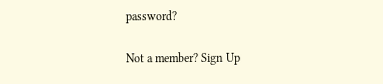password?

Not a member? Sign Up